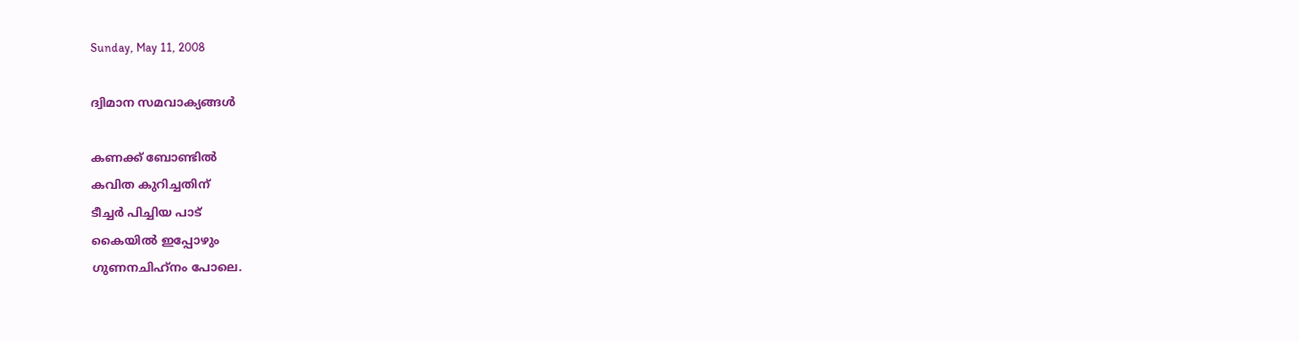Sunday, May 11, 2008

ദ്വിമാന സമവാക്യങ്ങള്‍

കണക്ക്‌ ബോണ്ടില്‍
കവിത കുറിച്ചതിന്‌
ടീച്ചര്‍ പിച്ചിയ പാട്‌
കൈയില്‍ ഇപ്പോഴും
ഗുണനചിഹ്‌നം പോലെ.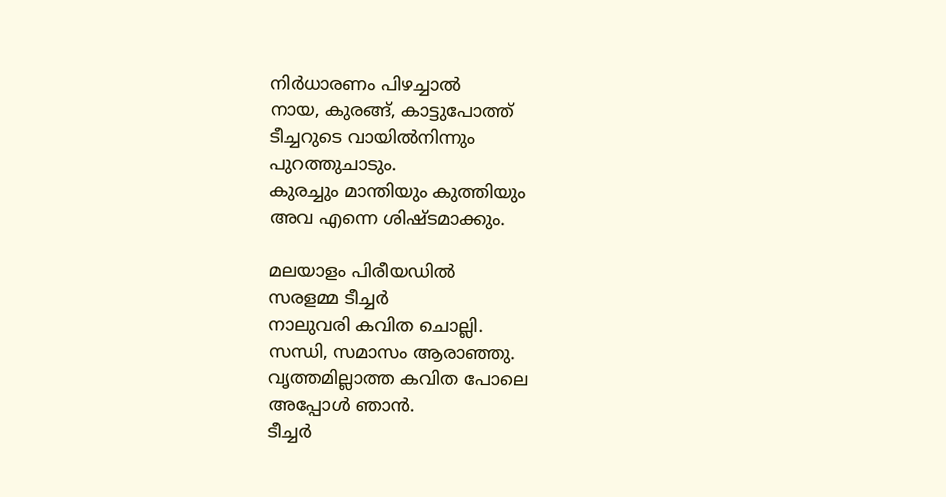നിര്‍ധാരണം പിഴച്ചാല്‍
നായ, കുരങ്ങ്‌, കാട്ടുപോത്ത്‌
ടീച്ചറുടെ വായില്‍നിന്നും
പുറത്തുചാടും.
കുരച്ചും മാന്തിയും കുത്തിയും
അവ എന്നെ ശിഷ്ടമാക്കും.

മലയാളം പിരീയഡില്‍
സരളമ്മ ടീച്ചര്‍
നാലുവരി കവിത ചൊല്ലി.
സന്ധി, സമാസം ആരാഞ്ഞു.
വൃത്തമില്ലാത്ത കവിത പോലെ
അപ്പോള്‍ ഞാന്‍.
ടീച്ചര്‍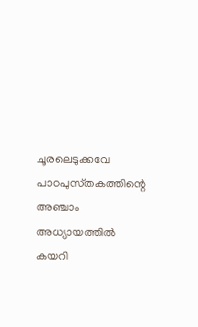ചൂരലെടുക്കവേ
പാഠപുസ്‌തകത്തിന്റെ
അഞ്ചാം അധ്യായത്തില്‍
കയറി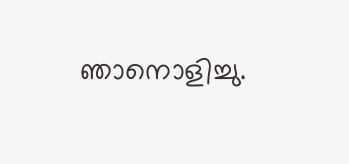ഞാനൊളിച്ചു.